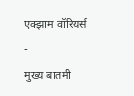एक्झाम वॉरियर्स
-
मुख्य बातमी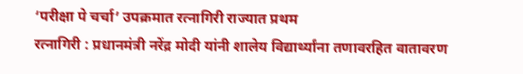‘परीक्षा पे चर्चा’ उपक्रमात रत्नागिरी राज्यात प्रथम
रत्नागिरी : प्रधानमंत्री नरेंद्र मोदी यांनी शालेय विद्यार्थ्यांना तणावरहित वातावरण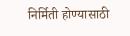निर्मिती होण्यासाठी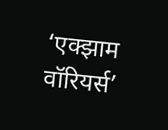‘एक्झाम वॉरियर्स’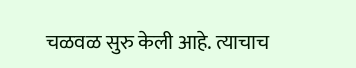चळवळ सुरु केली आहे. त्याचाच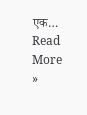एक…
Read More »